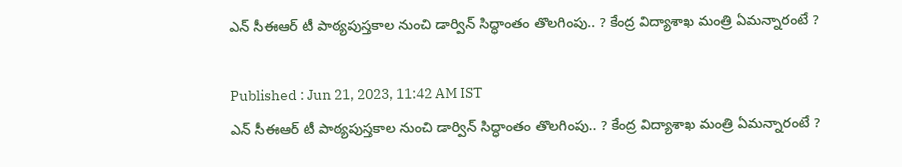ఎన్ సీఈఆర్ టీ పాఠ్యపుస్తకాల నుంచి డార్విన్ సిద్ధాంతం తొలగింపు.. ? కేంద్ర విద్యాశాఖ మంత్రి ఏమన్నారంటే ?

Published : Jun 21, 2023, 11:42 AM IST
ఎన్ సీఈఆర్ టీ పాఠ్యపుస్తకాల నుంచి డార్విన్ సిద్ధాంతం తొలగింపు.. ? కేంద్ర విద్యాశాఖ మంత్రి ఏమన్నారంటే ?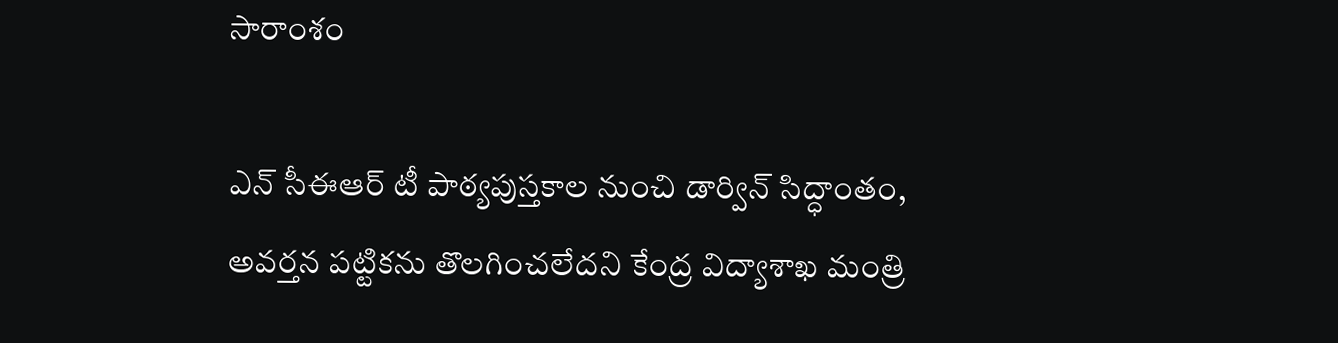సారాంశం

ఎన్ సీఈఆర్ టీ పాఠ్యపుస్తకాల నుంచి డార్విన్ సిద్ధాంతం, అవర్తన పట్టికను తొలగించలేదని కేంద్ర విద్యాశాఖ మంత్రి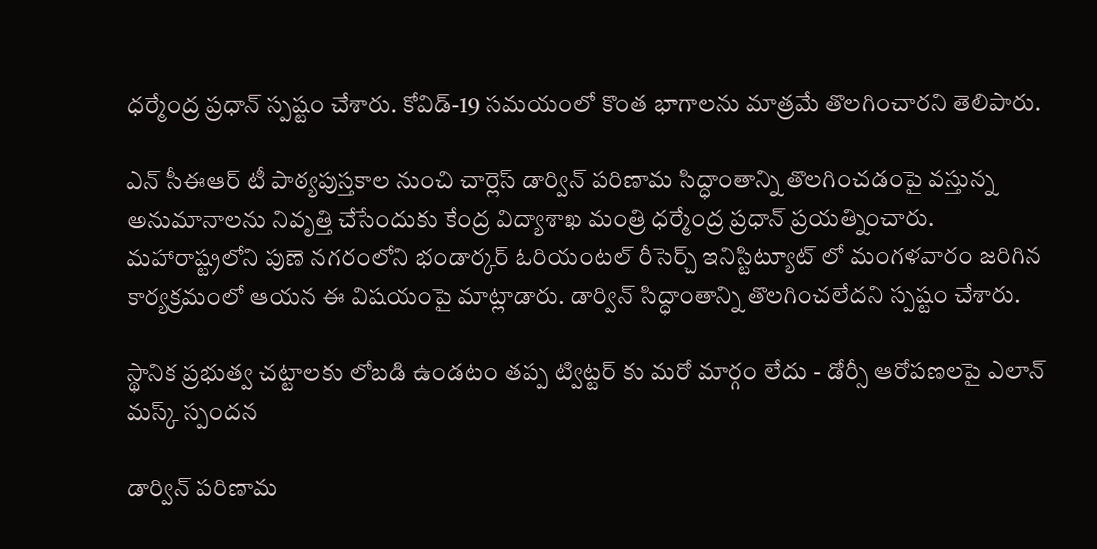ధర్మేంద్ర ప్రధాన్ స్పష్టం చేశారు. కోవిడ్-19 సమయంలో కొంత భాగాలను మాత్రమే తొలగించారని తెలిపారు.

ఎన్ సీఈఆర్ టీ పాఠ్యపుస్తకాల నుంచి చార్లెస్ డార్విన్ పరిణామ సిద్ధాంతాన్ని తొలగించడంపై వస్తున్న అనుమానాలను నివృత్తి చేసేందుకు కేంద్ర విద్యాశాఖ మంత్రి ధర్మేంద్ర ప్రధాన్ ప్రయత్నించారు. మహారాష్ట్రలోని పుణె నగరంలోని భండార్కర్ ఓరియంటల్ రీసెర్చ్ ఇనిస్టిట్యూట్ లో మంగళవారం జరిగిన కార్యక్రమంలో ఆయన ఈ విషయంపై మాట్లాడారు. డార్విన్ సిద్ధాంతాన్ని తొలగించలేదని స్పష్టం చేశారు.

స్థానిక ప్రభుత్వ చట్టాలకు లోబడి ఉండటం తప్ప ట్విట్టర్ కు మరో మార్గం లేదు - డోర్సీ ఆరోపణలపై ఎలాన్ మస్క్ స్పందన

డార్విన్ పరిణామ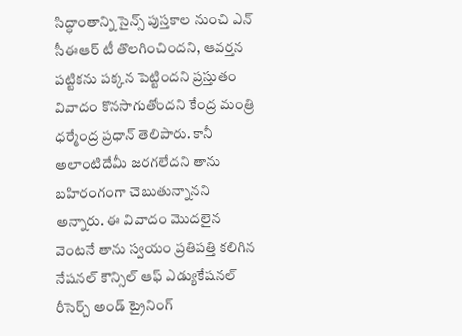సిద్ధాంతాన్ని సైన్స్ పుస్తకాల నుంచి ఎన్ సీఈఆర్ టీ తొలగించిందని, ఆవర్తన పట్టికను పక్కన పెట్టిందని ప్రస్తుతం వివాదం కొనసాగుతోందని కేంద్ర మంత్రి ధర్మేంద్ర ప్రధాన్ తెలిపారు. కానీ అలాంటిదేమీ జరగలేదని తాను బహిరంగంగా చెబుతున్నానని అన్నారు. ఈ వివాదం మొదలైన వెంటనే తాను స్వయం ప్రతిపత్తి కలిగిన నేషనల్ కౌన్సిల్ ఆఫ్ ఎడ్యుకేషనల్ రీసెర్చ్ అండ్ ట్రైనింగ్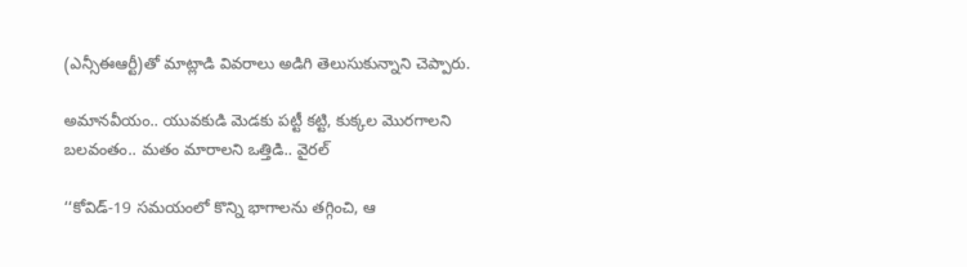(ఎన్సీఈఆర్టీ)తో మాట్లాడి వివరాలు అడిగి తెలుసుకున్నాని చెప్పారు.

అమానవీయం.. యువకుడి మెడకు పట్టీ కట్టి, కుక్కల మొరగాలని బలవంతం.. మతం మారాలని ఒత్తిడి.. వైరల్

‘‘కోవిడ్-19 సమయంలో కొన్ని భాగాలను తగ్గించి, ఆ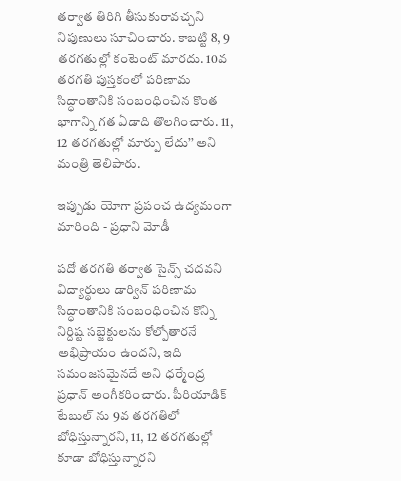తర్వాత తిరిగి తీసుకురావచ్చని నిపుణులు సూచించారు. కాబట్టి 8, 9 తరగతుల్లో కంటెంట్ మారదు. 10వ తరగతి పుస్తకంలో పరిణామ సిద్ధాంతానికి సంబంధించిన కొంత భాగాన్ని గత ఏడాది తొలగించారు. 11, 12 తరగతుల్లో మార్పు లేదు’’ అని మంత్రి తెలిపారు.

ఇప్పుడు యోగా ప్రపంచ ఉద్యమంగా మారింది - ప్రధాని మోడీ

పదో తరగతి తర్వాత సైన్స్ చదవని విద్యార్థులు డార్విన్ పరిణామ సిద్ధాంతానికి సంబంధించిన కొన్ని నిర్దిష్ట సబ్జెక్టులను కోల్పోతారనే అభిప్రాయం ఉందని, ఇది సమంజసమైనదే అని ధర్మేంద్ర ప్రధాన్ అంగీకరించారు. పీరియాడిక్ టేబుల్ ను 9వ తరగతిలో బోధిస్తున్నారని, 11, 12 తరగతుల్లో కూడా బోధిస్తున్నారని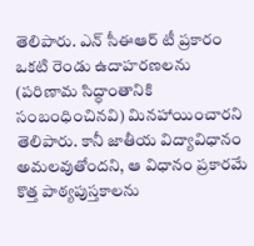తెలిపారు. ఎన్ సీఈఆర్ టీ ప్రకారం ఒకటి రెండు ఉదాహరణలను (పరిణామ సిద్ధాంతానికి సంబంధించినవి) మినహాయించారని తెలిపారు. కానీ జాతీయ విద్యావిధానం అమలవుతోందని, ఆ విధానం ప్రకారమే కొత్త పాఠ్యపుస్తకాలను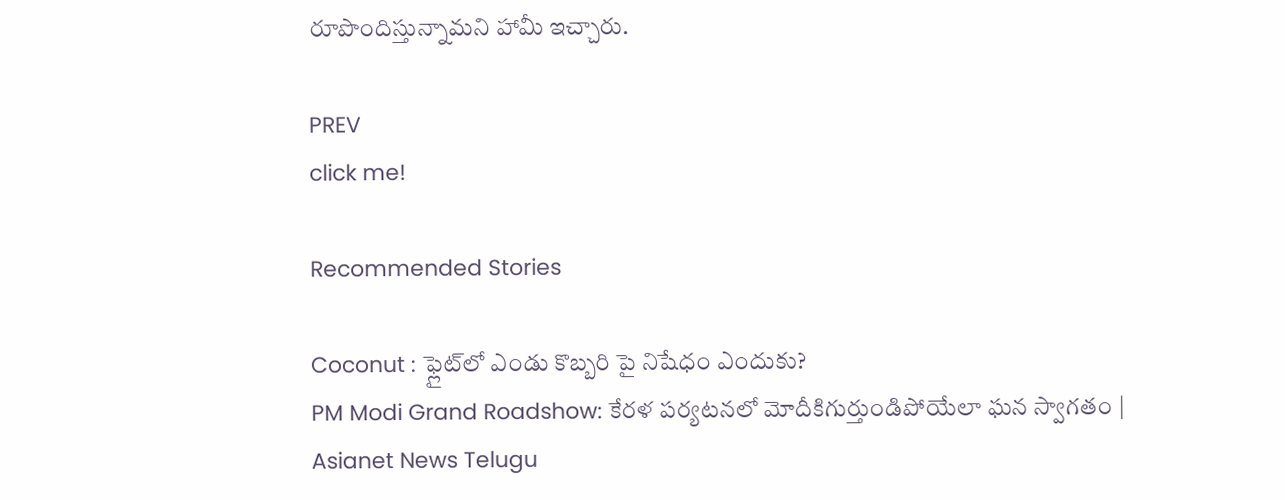రూపొందిస్తున్నామని హామీ ఇచ్చారు.

PREV
click me!

Recommended Stories

Coconut : ఫ్లైట్‌లో ఎండు కొబ్బరి పై నిషేధం ఎందుకు?
PM Modi Grand Roadshow: కేరళ పర్యటనలో మోదీకిగుర్తుండిపోయేలా ఘన స్వాగతం | Asianet News Telugu